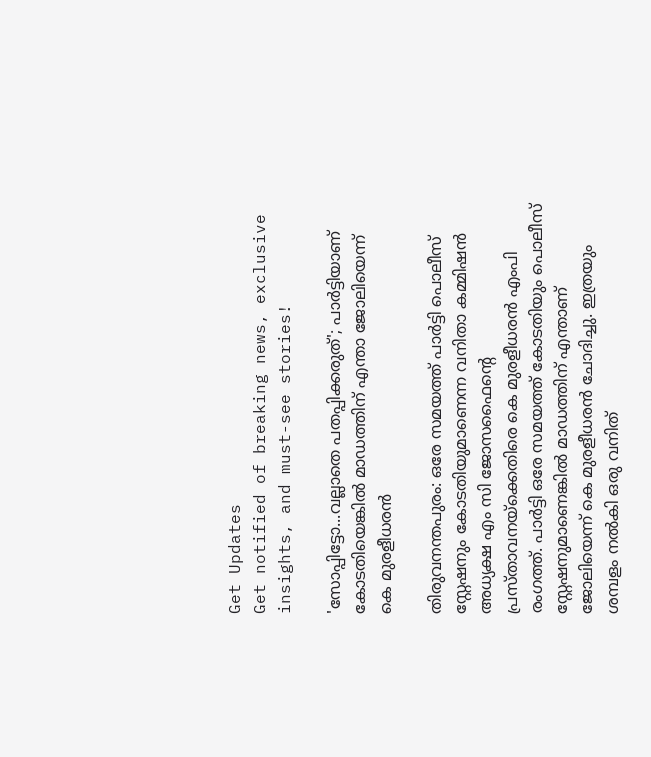Get Updates
Get notified of breaking news, exclusive insights, and must-see stories!

'സോപ്പിട്ടോ...വല്ലാതെ പതപ്പിക്കരുത്'; പാര്‍ട്ടിയാണ് കോടതിയെങ്കില്‍ മാഡത്തിന് എന്താ ജോലിയെന്ന് കെ മുരളീധരന്‍

തിരുവനന്തപുരം: ഒരേ സമയത്ത് പാര്‍ട്ടി പൊലീസ് സ്റ്റേഷനും കോടതിയുമാണെന്ന വനിതാ കമ്മിഷന്‍ അധ്യക്ഷ എം സി ജോസഫൈന്റെ പ്രസ്താവനയ്‌ക്കെതിരെ കെ മുരളീധരന്‍ എംപി രംഗത്ത്. പാര്‍ട്ടി ഒരേ സമയത്ത് കോടതിയും പൊലീസ് സ്റ്റേഷനുമാണെങ്കില്‍ മാഡത്തിന് എന്താണ് ജോലിയെന്ന് കെ മുരളീധരന്‍ ചോദിച്ചു. ഇത്രയും ശമ്പളം നല്‍കി ഒരു വനിത്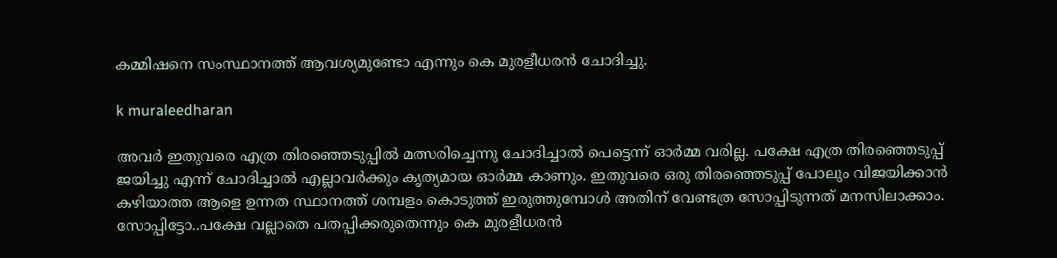കമ്മിഷനെ സംസ്ഥാനത്ത് ആവശ്യമുണ്ടോ എന്നും കെ മുരളീധരന്‍ ചോദിച്ചു.

k muraleedharan

അവര്‍ ഇതുവരെ എത്ര തിരഞ്ഞെടുപ്പില്‍ മത്സരിച്ചെന്നു ചോദിച്ചാല്‍ പെട്ടെന്ന് ഓര്‍മ്മ വരില്ല. പക്ഷേ എത്ര തിരഞ്ഞെടുപ്പ് ജയിച്ചു എന്ന് ചോദിച്ചാല്‍ എല്ലാവര്‍ക്കും കൃത്യമായ ഓര്‍മ്മ കാണും. ഇതുവരെ ഒരു തിരഞ്ഞെടുപ്പ് പോലും വിജയിക്കാന്‍ കഴിയാത്ത ആളെ ഉന്നത സ്ഥാനത്ത് ശമ്പളം കൊടുത്ത് ഇരുത്തുമ്പോള്‍ അതിന് വേണ്ടത്ര സോപ്പിടുന്നത് മനസിലാക്കാം. സോപ്പിട്ടോ..പക്ഷേ വല്ലാതെ പതപ്പിക്കരുതെന്നും കെ മുരളീധരന്‍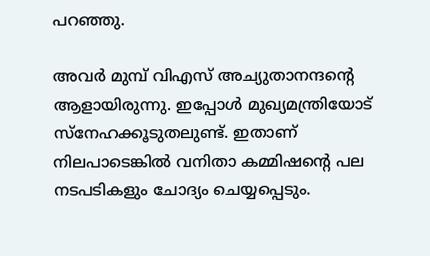പറഞ്ഞു.

അവര്‍ മുമ്പ് വിഎസ് അച്യുതാനന്ദന്റെ ആളായിരുന്നു. ഇപ്പോള്‍ മുഖ്യമന്ത്രിയോട് സ്‌നേഹക്കൂടുതലുണ്ട്. ഇതാണ് നിലപാടെങ്കില്‍ വനിതാ കമ്മിഷന്റെ പല നടപടികളും ചോദ്യം ചെയ്യപ്പെടും.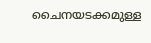ചൈനയടക്കമുള്ള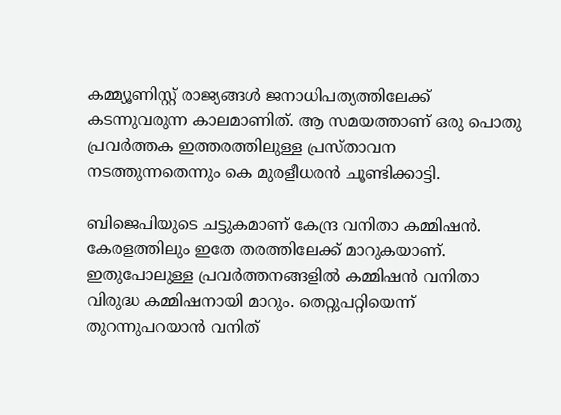കമ്മ്യൂണിസ്റ്റ് രാജ്യങ്ങള്‍ ജനാധിപത്യത്തിലേക്ക് കടന്നുവരുന്ന കാലമാണിത്. ആ സമയത്താണ് ഒരു പൊതു പ്രവര്‍ത്തക ഇത്തരത്തിലുള്ള പ്രസ്താവന നടത്തുന്നതെന്നും കെ മുരളീധരന്‍ ചൂണ്ടിക്കാട്ടി.

ബിജെപിയുടെ ചട്ടുകമാണ് കേന്ദ്ര വനിതാ കമ്മിഷന്‍. കേരളത്തിലും ഇതേ തരത്തിലേക്ക് മാറുകയാണ്. ഇതുപോലുള്ള പ്രവര്‍ത്തനങ്ങളില്‍ കമ്മിഷന്‍ വനിതാ വിരുദ്ധ കമ്മിഷനായി മാറും. തെറ്റുപറ്റിയെന്ന് തുറന്നുപറയാന്‍ വനിത്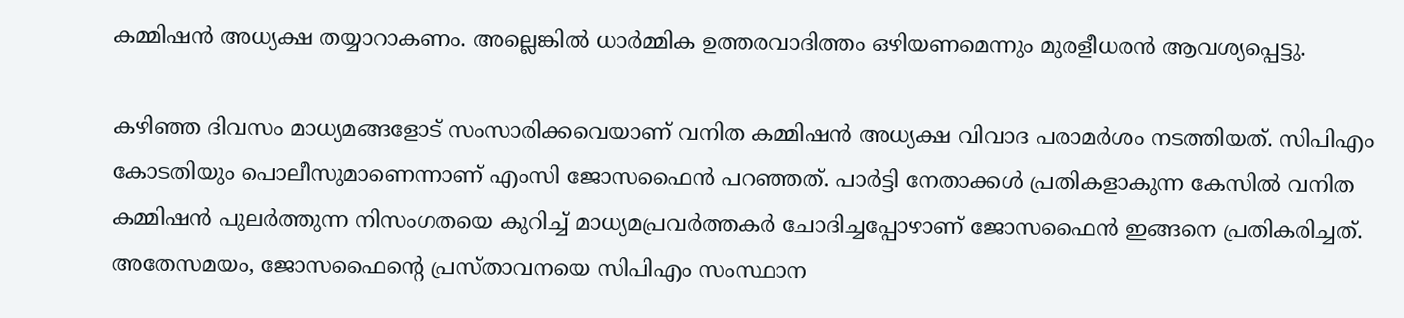കമ്മിഷന്‍ അധ്യക്ഷ തയ്യാറാകണം. അല്ലെങ്കില്‍ ധാര്‍മ്മിക ഉത്തരവാദിത്തം ഒഴിയണമെന്നും മുരളീധരന്‍ ആവശ്യപ്പെട്ടു.

കഴിഞ്ഞ ദിവസം മാധ്യമങ്ങളോട് സംസാരിക്കവെയാണ് വനിത കമ്മിഷന്‍ അധ്യക്ഷ വിവാദ പരാമര്‍ശം നടത്തിയത്. സിപിഎം കോടതിയും പൊലീസുമാണെന്നാണ് എംസി ജോസഫൈന്‍ പറഞ്ഞത്. പാര്‍ട്ടി നേതാക്കള്‍ പ്രതികളാകുന്ന കേസില്‍ വനിത കമ്മിഷന്‍ പുലര്‍ത്തുന്ന നിസംഗതയെ കുറിച്ച് മാധ്യമപ്രവര്‍ത്തകര്‍ ചോദിച്ചപ്പോഴാണ് ജോസഫൈന്‍ ഇങ്ങനെ പ്രതികരിച്ചത്. അതേസമയം, ജോസഫൈന്റെ പ്രസ്താവനയെ സിപിഎം സംസ്ഥാന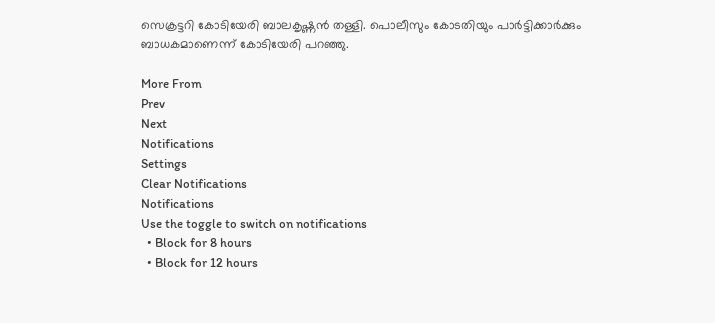സെക്രട്ടറി കോടിയേരി ബാലകൃഷ്ണന്‍ തള്ളി. പൊലീസും കോടതിയും പാര്‍ട്ടിക്കാര്‍ക്കും ബാധകമാണെന്ന് കോടിയേരി പറഞ്ഞു.

More From
Prev
Next
Notifications
Settings
Clear Notifications
Notifications
Use the toggle to switch on notifications
  • Block for 8 hours
  • Block for 12 hours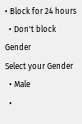• Block for 24 hours
  • Don't block
Gender
Select your Gender
  • Male
  •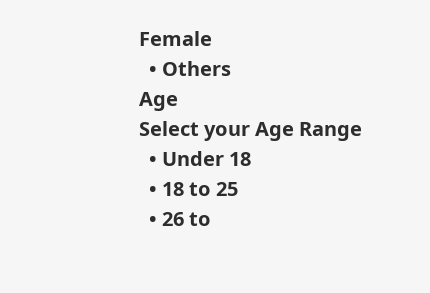Female
  • Others
Age
Select your Age Range
  • Under 18
  • 18 to 25
  • 26 to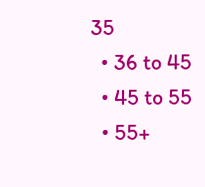35
  • 36 to 45
  • 45 to 55
  • 55+